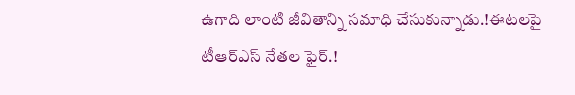ఉగాది లాంటి జీవితాన్ని సమాధి చేసుకున్నాడు.!ఈటలపై టీఆర్ఎస్ నేతల ఫైర్.!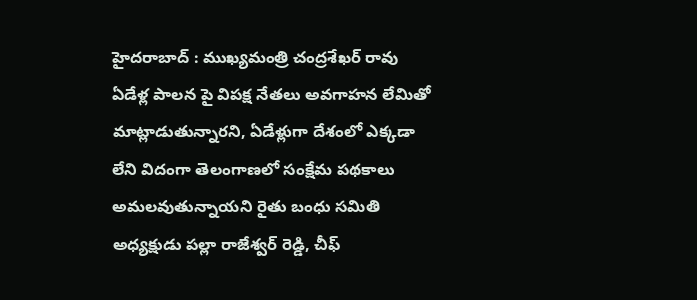హైదరాబాద్ : ముఖ్యమంత్రి చంద్రశేఖర్ రావు ఏడేళ్ల పాలన పై విపక్ష నేతలు అవగాహన లేమితో మాట్లాడుతున్నారని, ఏడేళ్లుగా దేశంలో ఎక్కడా లేని విదంగా తెలంగాణలో సంక్షేమ పథకాలు అమలవుతున్నాయని రైతు బంధు సమితి అధ్యక్షుడు పల్లా రాజేశ్వర్ రెడ్డి, చీఫ్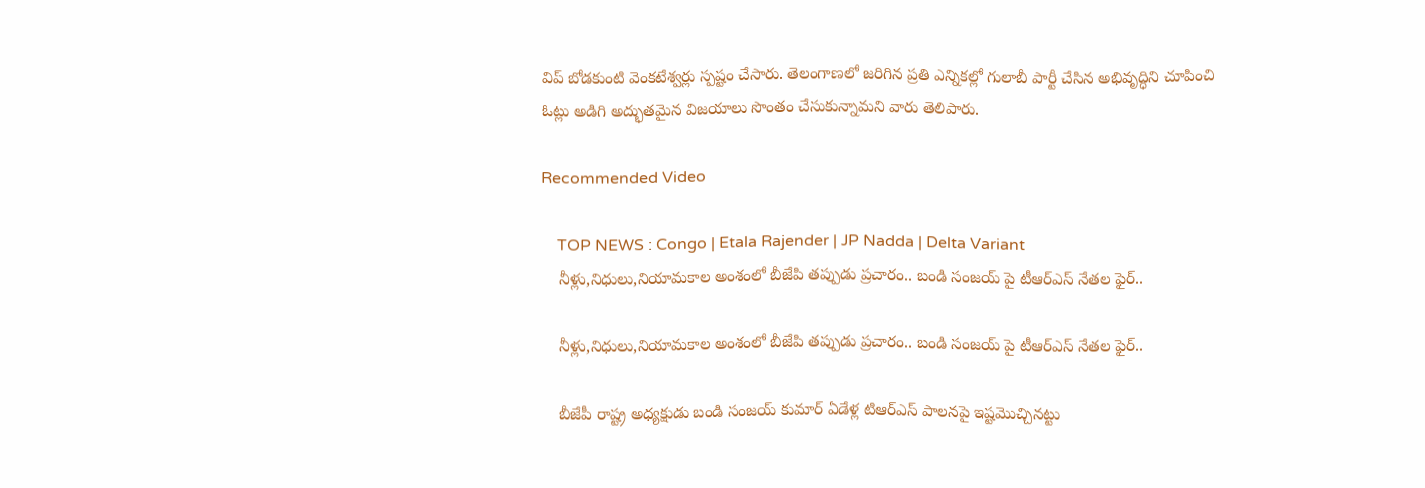విప్ బోడకుంటి వెంకటేశ్వర్లు స్పష్టం చేసారు. తెలంగాణలో జరిగిన ప్రతి ఎన్నికల్లో గులాబీ పార్టీ చేసిన అభివృద్ధిని చూపించి ఓట్లు అడిగి అద్భుతమైన విజయాలు సొంతం చేసుకున్నామని వారు తెలిపారు.

Recommended Video

    TOP NEWS : Congo | Etala Rajender | JP Nadda | Delta Variant
    నీళ్లు,నిధులు,నియామకాల అంశంలో బీజేపి తప్పుడు ప్రచారం.. బండి సంజయ్ పై టీఆర్ఎస్ నేతల ఫైర్..

    నీళ్లు,నిధులు,నియామకాల అంశంలో బీజేపి తప్పుడు ప్రచారం.. బండి సంజయ్ పై టీఆర్ఎస్ నేతల ఫైర్..

    బీజేపీ రాష్ట్ర అధ్యక్షుడు బండి సంజయ్ కుమార్ ఏడేళ్ల టిఆర్ఎస్ పాలనపై ఇష్టమొచ్చినట్టు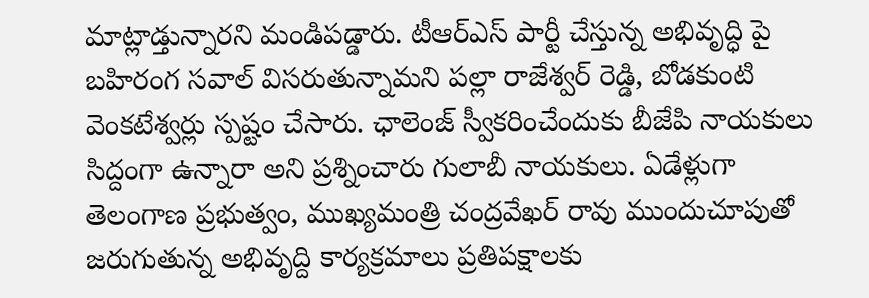మాట్లాడ్తున్నారని మండిపడ్డారు. టీఆర్ఎస్ పార్టీ చేస్తున్న అభివృద్ధి పై బహిరంగ సవాల్ విసరుతున్నామని పల్లా రాజేశ్వర్ రెడ్డి, బోడకుంటి వెంకటేశ్వర్లు స్పష్టం చేసారు. ఛాలెంజ్ స్వీకరించేందుకు బీజేపి నాయకులు సిద్దంగా ఉన్నారా అని ప్రశ్నించారు గులాబీ నాయకులు. ఏడేళ్లుగా తెలంగాణ ప్రభుత్వం, ముఖ్యమంత్రి చంద్రవేఖర్ రావు ముందుచూపుతో జరుగుతున్న అభివృద్ది కార్యక్రమాలు ప్రతిపక్షాలకు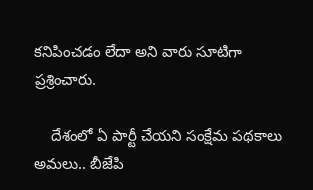కనిపించడం లేదా అని వారు సూటిగా ప్రశ్రించారు.

    దేశంలో ఏ పార్టీ చేయని సంక్షేమ పథకాలు అమలు.. బీజేపి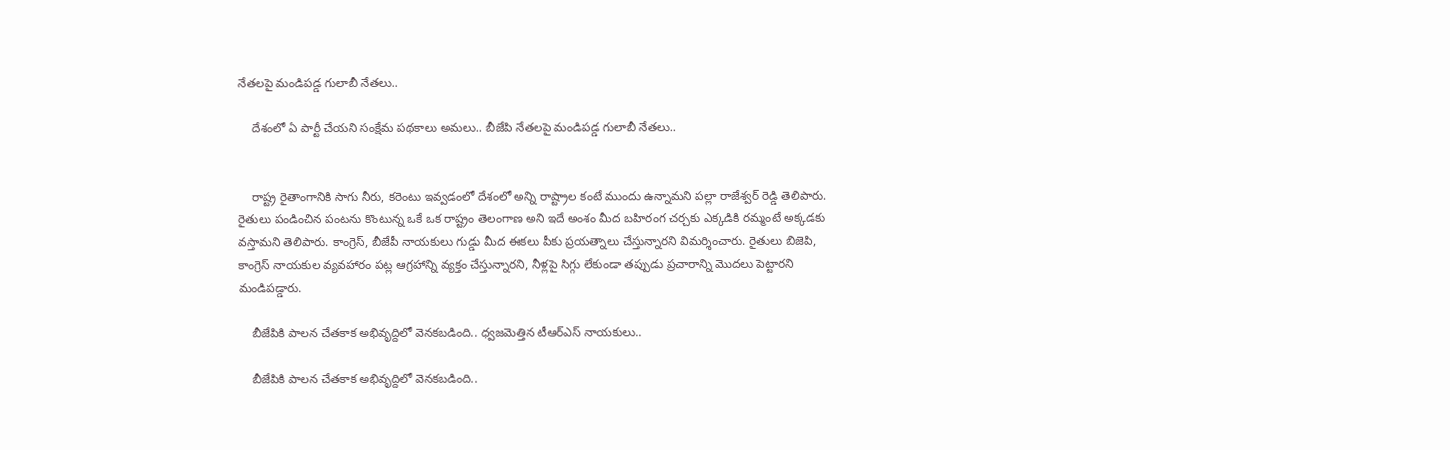నేతలపై మండిపడ్డ గులాబీ నేతలు..

    దేశంలో ఏ పార్టీ చేయని సంక్షేమ పథకాలు అమలు.. బీజేపి నేతలపై మండిపడ్డ గులాబీ నేతలు..


    రాష్ట్ర రైతాంగానికి సాగు నీరు, కరెంటు ఇవ్వడంలో దేశంలో అన్ని రాష్ట్రాల కంటే ముందు ఉన్నామని పల్లా రాజేశ్వర్ రెడ్డి తెలిపారు. రైతులు పండించిన పంటను కొంటున్న ఒకే ఒక రాష్ట్రం తెలంగాణ అని ఇదే అంశం మీద బహిరంగ చర్చకు ఎక్కడికి రమ్మంటే అక్కడకు వస్తామని తెలిపారు. కాంగ్రెస్, బీజేపీ నాయకులు గుడ్డు మీద ఈకలు పీకు ప్రయత్నాలు చేస్తున్నారని విమర్శించారు. రైతులు బిజెపి, కాంగ్రెస్ నాయకుల వ్యవహారం పట్ల ఆగ్రహాన్ని వ్యక్తం చేస్తున్నారని, నీళ్లపై సిగ్గు లేకుండా తప్పుడు ప్రచారాన్ని మొదలు పెట్టారని మండిపడ్డారు.

    బీజేపికి పాలన చేతకాక అభివృద్దిలో వెనకబడింది.. ధ్వజమెత్తిన టీఆర్ఎస్ నాయకులు..

    బీజేపికి పాలన చేతకాక అభివృద్దిలో వెనకబడింది..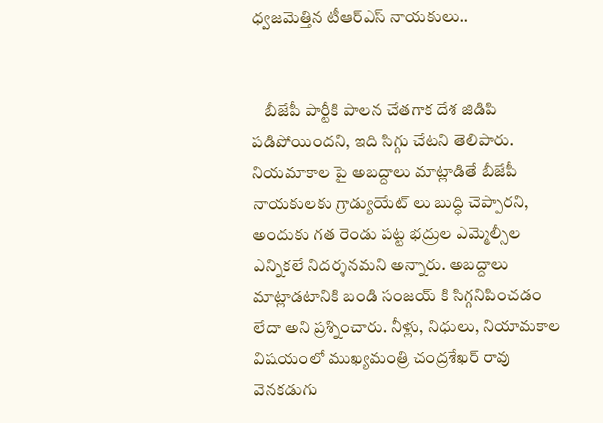ధ్వజమెత్తిన టీఆర్ఎస్ నాయకులు..


    బీజేపీ పార్టీకి పాలన చేతగాక దేశ జిడిపి పడిపోయిందని, ఇది సిగ్గు చేటని తెలిపారు. నియమాకాల పై అబద్దాలు మాట్లాడితే బీజేపీ నాయకులకు గ్రాడ్యుయేట్ లు బుద్ధి చెప్పారని, అందుకు గత రెండు పట్ట భద్రుల ఎమ్మెల్సీల ఎన్నికలే నిదర్శనమని అన్నారు. అబద్దాలు మాట్లాడటానికి బండి సంజయ్ కి సిగ్గనిపించడం లేదా అని ప్రశ్నించారు. నీళ్లు, నిధులు, నియామకాల విషయంలో ముఖ్యమంత్రి చంద్రశేఖర్ రావు వెనకడుగు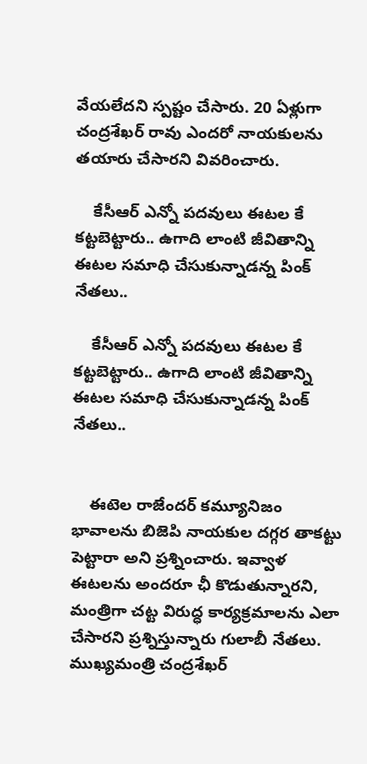వేయలేదని స్పష్టం చేసారు. 20 ఏళ్లుగా చంద్రశేఖర్ రావు ఎందరో నాయకులను తయారు చేసారని వివరించారు.

    కేసీఆర్ ఎన్నో పదవులు ఈటల కే కట్టబెట్టారు.. ఉగాది లాంటి జీవితాన్ని ఈటల సమాధి చేసుకున్నాడన్న పింక్ నేతలు..

    కేసీఆర్ ఎన్నో పదవులు ఈటల కే కట్టబెట్టారు.. ఉగాది లాంటి జీవితాన్ని ఈటల సమాధి చేసుకున్నాడన్న పింక్ నేతలు..


    ఈటెల రాజేందర్ కమ్యూనిజం భావాలను బిజెపి నాయకుల దగ్గర తాకట్టు పెట్టారా అని ప్రశ్నించారు. ఇవ్వాళ ఈటలను అందరూ ఛీ కొడుతున్నారని, మంత్రిగా చట్ట విరుద్ధ కార్యక్రమాలను ఎలా చేసారని ప్రశ్నిస్తున్నారు గులాబీ నేతలు. ముఖ్యమంత్రి చంద్రశేఖర్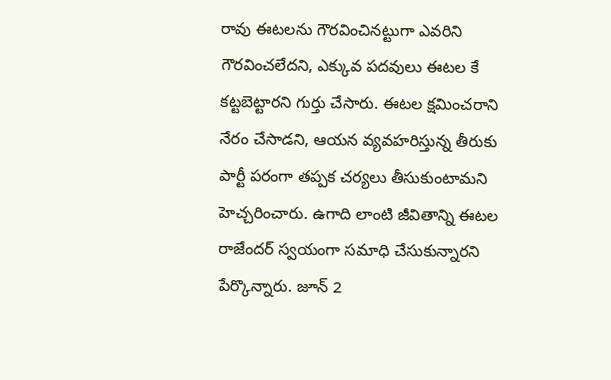రావు ఈటలను గౌరవించినట్టుగా ఎవరిని గౌరవించలేదని, ఎక్కువ పదవులు ఈటల కే కట్టబెట్టారని గుర్తు చేసారు. ఈటల క్షమించరాని నేరం చేసాడని, ఆయన వ్యవహరిస్తున్న తీరుకు పార్టీ పరంగా తప్పక చర్యలు తీసుకుంటామని హెచ్చరించారు. ఉగాది లాంటి జీవితాన్ని ఈటల రాజేందర్ స్వయంగా సమాధి చేసుకున్నారని పేర్కొన్నారు. జూన్ 2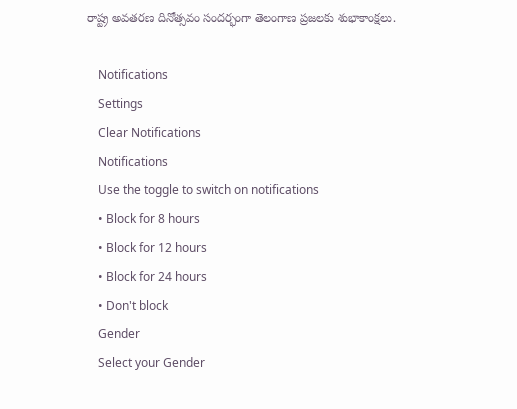రాష్ట్ర అవతరణ దినోత్సవం సందర్భంగా తెలంగాణ ప్రజలకు శుభాకాంక్షలు.

    Notifications
    Settings
    Clear Notifications
    Notifications
    Use the toggle to switch on notifications
    • Block for 8 hours
    • Block for 12 hours
    • Block for 24 hours
    • Don't block
    Gender
    Select your Gender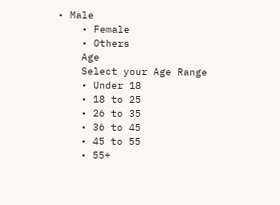• Male
    • Female
    • Others
    Age
    Select your Age Range
    • Under 18
    • 18 to 25
    • 26 to 35
    • 36 to 45
    • 45 to 55
    • 55+